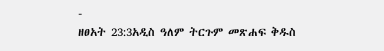-
ዘፀአት 23:3አዲስ ዓለም ትርጉም መጽሐፍ ቅዱስ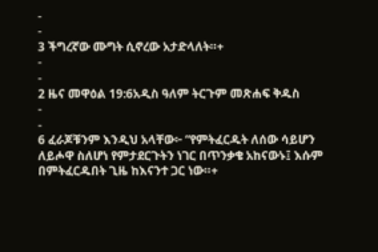-
-
3 ችግረኛው ሙግት ሲኖረው አታድላለት።+
-
-
2 ዜና መዋዕል 19:6አዲስ ዓለም ትርጉም መጽሐፍ ቅዱስ
-
-
6 ፈራጆቹንም እንዲህ አላቸው፦ “የምትፈርዱት ለሰው ሳይሆን ለይሖዋ ስለሆነ የምታደርጉትን ነገር በጥንቃቄ አከናውኑ፤ እሱም በምትፈርዱበት ጊዜ ከእናንተ ጋር ነው።+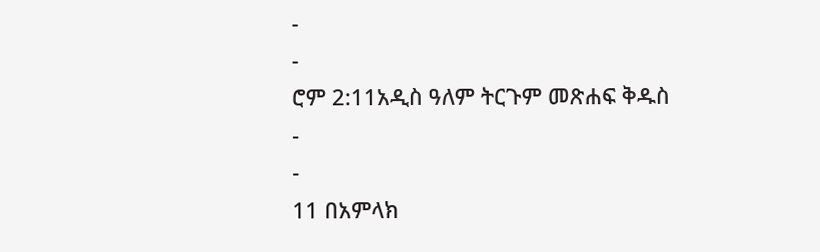-
-
ሮም 2:11አዲስ ዓለም ትርጉም መጽሐፍ ቅዱስ
-
-
11 በአምላክ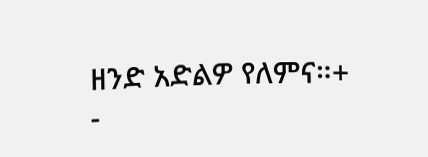ዘንድ አድልዎ የለምና።+
-